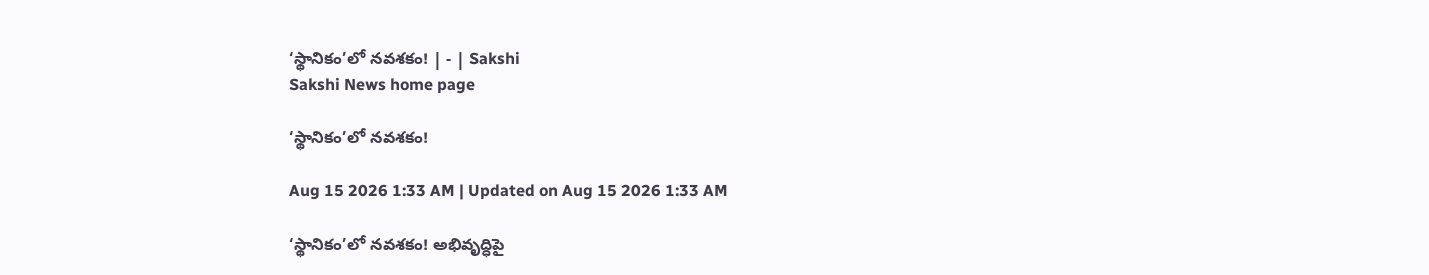‘స్థానికం’లో నవశకం! | - | Sakshi
Sakshi News home page

‘స్థానికం’లో నవశకం!

Aug 15 2026 1:33 AM | Updated on Aug 15 2026 1:33 AM

‘స్థానికం’లో నవశకం! అభివృద్ధిపై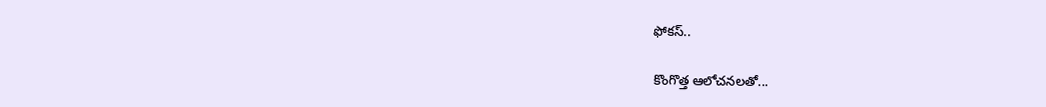ఫోకస్‌..

కొంగొత్త ఆలోచనలతో...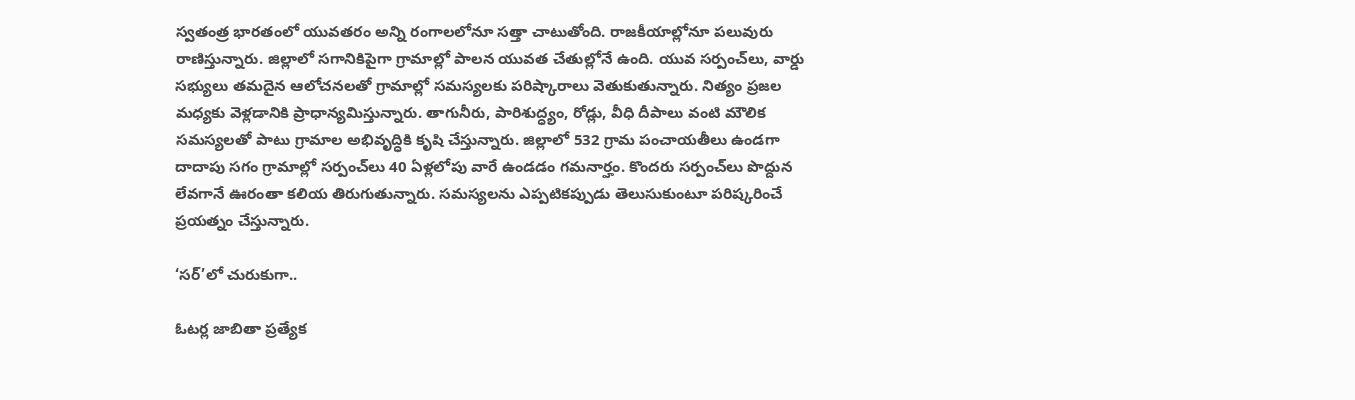స్వతంత్ర భారతంలో యువతరం అన్ని రంగాలలోనూ సత్తా చాటుతోంది. రాజకీయాల్లోనూ పలువురు రాణిస్తున్నారు. జిల్లాలో సగానికిపైగా గ్రామాల్లో పాలన యువత చేతుల్లోనే ఉంది. యువ సర్పంచ్‌లు, వార్డు సభ్యులు తమదైన ఆలోచనలతో గ్రామాల్లో సమస్యలకు పరిష్కారాలు వెతుకుతున్నారు. నిత్యం ప్రజల మధ్యకు వెళ్లడానికి ప్రాధాన్యమిస్తున్నారు. తాగునీరు, పారిశుద్ధ్యం, రోడ్లు, వీధి దీపాలు వంటి మౌలిక సమస్యలతో పాటు గ్రామాల అభివృద్ధికి కృషి చేస్తున్నారు. జిల్లాలో 532 గ్రామ పంచాయతీలు ఉండగా దాదాపు సగం గ్రామాల్లో సర్పంచ్‌లు 40 ఏళ్లలోపు వారే ఉండడం గమనార్హం. కొందరు సర్పంచ్‌లు పొద్దున లేవగానే ఊరంతా కలియ తిరుగుతున్నారు. సమస్యలను ఎప్పటికప్పుడు తెలుసుకుంటూ పరిష్కరించే ప్రయత్నం చేస్తున్నారు.

‘సర్‌’లో చురుకుగా..

ఓటర్ల జాబితా ప్రత్యేక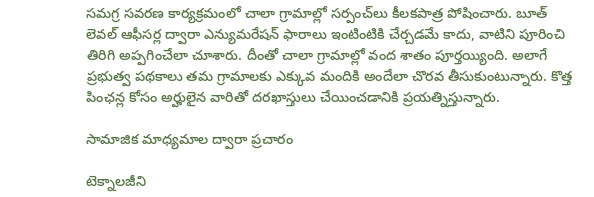సమగ్ర సవరణ కార్యక్రమంలో చాలా గ్రామాల్లో సర్పంచ్‌లు కీలకపాత్ర పోషించారు. బూత్‌ లెవల్‌ ఆఫీసర్ల ద్వారా ఎన్యుమరేషన్‌ ఫారాలు ఇంటింటికి చేర్చడమే కాదు, వాటిని పూరించి తిరిగి అప్పగించేలా చూశారు. దీంతో చాలా గ్రామాల్లో వంద శాతం పూర్తయ్యింది. అలాగే ప్రభుత్వ పథకాలు తమ గ్రామాలకు ఎక్కువ మందికి అందేలా చొరవ తీసుకుంటున్నారు. కొత్త పింఛన్ల కోసం అర్హులైన వారితో దరఖాస్తులు చేయించడానికి ప్రయత్నిస్తున్నారు.

సామాజిక మాధ్యమాల ద్వారా ప్రచారం

టెక్నాలజీని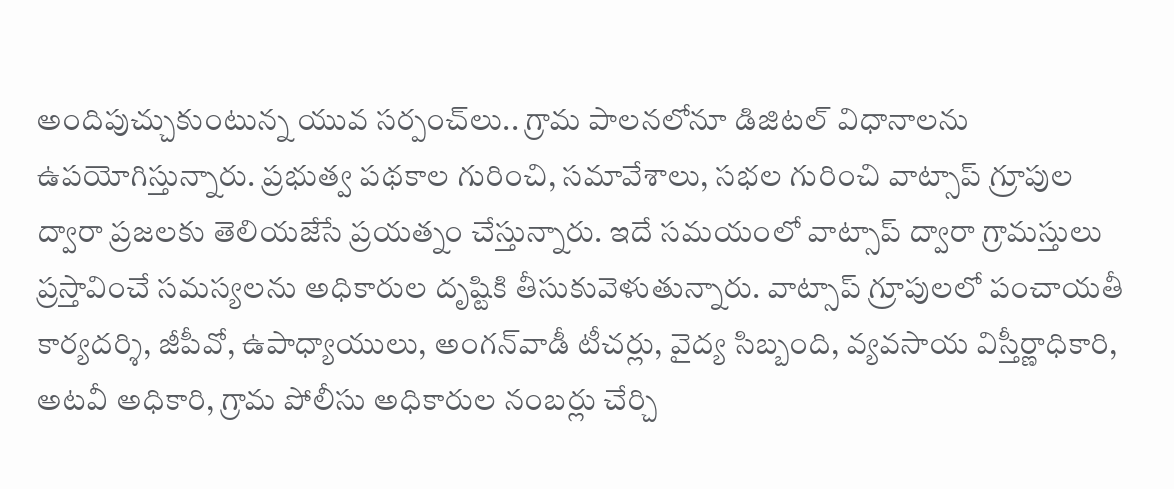అందిపుచ్చుకుంటున్న యువ సర్పంచ్‌లు.. గ్రామ పాలనలోనూ డిజిటల్‌ విధానాలను ఉపయోగిస్తున్నారు. ప్రభుత్వ పథకాల గురించి, సమావేశాలు, సభల గురించి వాట్సాప్‌ గ్రూపుల ద్వారా ప్రజలకు తెలియజేసే ప్రయత్నం చేస్తున్నారు. ఇదే సమయంలో వాట్సాప్‌ ద్వారా గ్రామస్తులు ప్రస్తావించే సమస్యలను అధికారుల దృష్టికి తీసుకువెళుతున్నారు. వాట్సాప్‌ గ్రూపులలో పంచాయతీ కార్యదర్శి, జీపీవో, ఉపాధ్యాయులు, అంగన్‌వాడీ టీచర్లు, వైద్య సిబ్బంది, వ్యవసాయ విస్తీర్ణాధికారి, అటవీ అధికారి, గ్రామ పోలీసు అధికారుల నంబర్లు చేర్చి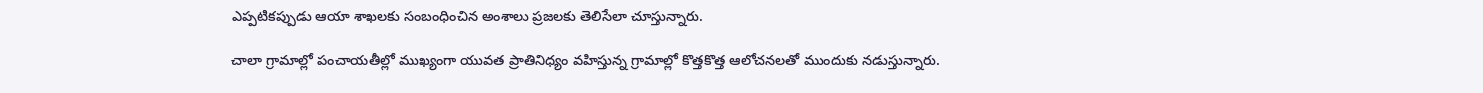ఎప్పటికప్పుడు ఆయా శాఖలకు సంబంధించిన అంశాలు ప్రజలకు తెలిసేలా చూస్తున్నారు.

చాలా గ్రామాల్లో పంచాయతీల్లో ముఖ్యంగా యువత ప్రాతినిధ్యం వహిస్తున్న గ్రామాల్లో కొత్తకొత్త ఆలోచనలతో ముందుకు నడుస్తున్నారు.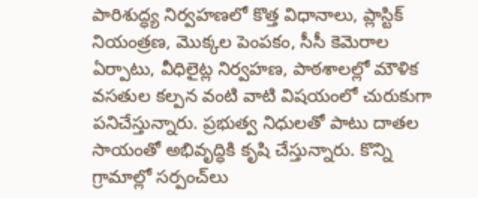పారిశుద్ధ్య నిర్వహణలో కొత్త విధానాలు, ప్లాస్టిక్‌ నియంత్రణ, మొక్కల పెంపకం, సీసీ కెమెరాల ఏర్పాటు, వీధిలైట్ల నిర్వహణ, పాఠశాలల్లో మౌళిక వసతుల కల్పన వంటి వాటి విషయంలో చురుకుగా పనిచేస్తున్నారు. ప్రభుత్వ నిధులతో పాటు దాతల సాయంతో అభివృద్ధికి కృషి చేస్తున్నారు. కొన్ని గ్రామాల్లో సర్పంచ్‌లు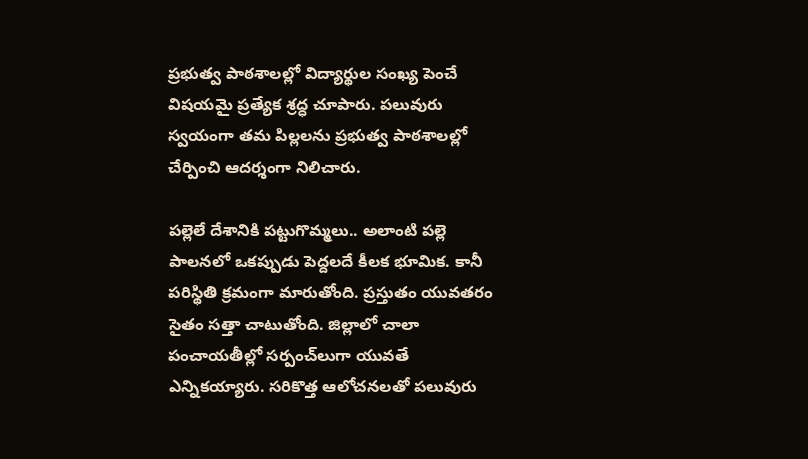ప్రభుత్వ పాఠశాలల్లో విద్యార్థుల సంఖ్య పెంచే విషయమై ప్రత్యేక శ్రద్ధ చూపారు. పలువురు స్వయంగా తమ పిల్లలను ప్రభుత్వ పాఠశాలల్లో చేర్పించి ఆదర్శంగా నిలిచారు.

పల్లెలే దేశానికి పట్టుగొమ్మలు.. అలాంటి పల్లె పాలనలో ఒకప్పుడు పెద్దలదే కీలక భూమిక. కానీ పరిస్థితి క్రమంగా మారుతోంది. ప్రస్తుతం యువతరం సైతం సత్తా చాటుతోంది. జిల్లాలో చాలా పంచాయతీల్లో సర్పంచ్‌లుగా యువతే ఎన్నికయ్యారు. సరికొత్త ఆలోచనలతో పలువురు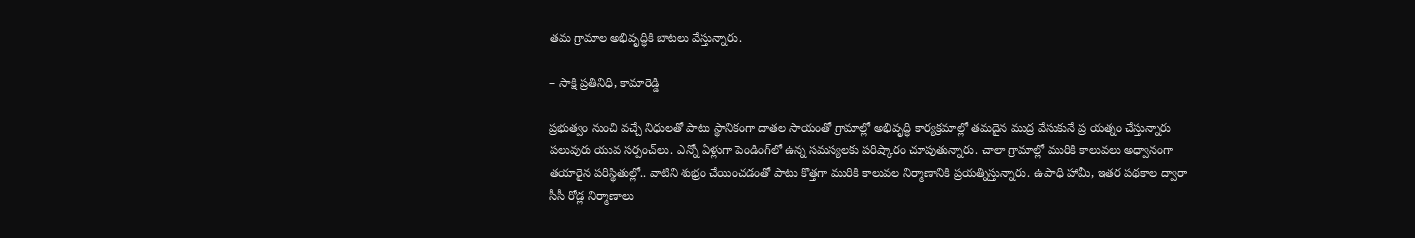తమ గ్రామాల అభివృద్ధికి బాటలు వేస్తున్నారు.

– సాక్షి ప్రతినిధి, కామారెడ్డి

ప్రభుత్వం నుంచి వచ్చే నిధులతో పాటు స్థానికంగా దాతల సాయంతో గ్రామాల్లో అభివృద్ధి కార్యక్రమాల్లో తమదైన ముద్ర వేసుకునే ప్ర యత్నం చేస్తున్నారు పలువురు యువ సర్పంచ్‌లు. ఎన్నో ఏళ్లుగా పెండింగ్‌లో ఉన్న సమస్యలకు పరిష్కారం చూపుతున్నారు. చాలా గ్రామాల్లో మురికి కాలువలు అధ్వానంగా తయారైన పరిస్థితుల్లో.. వాటిని శుభ్రం చేయించడంతో పాటు కొత్తగా మురికి కాలువల నిర్మాణానికి ప్రయత్నిస్తున్నారు. ఉపాధి హామీ, ఇతర పథకాల ద్వారా సీసీ రోడ్ల నిర్మాణాలు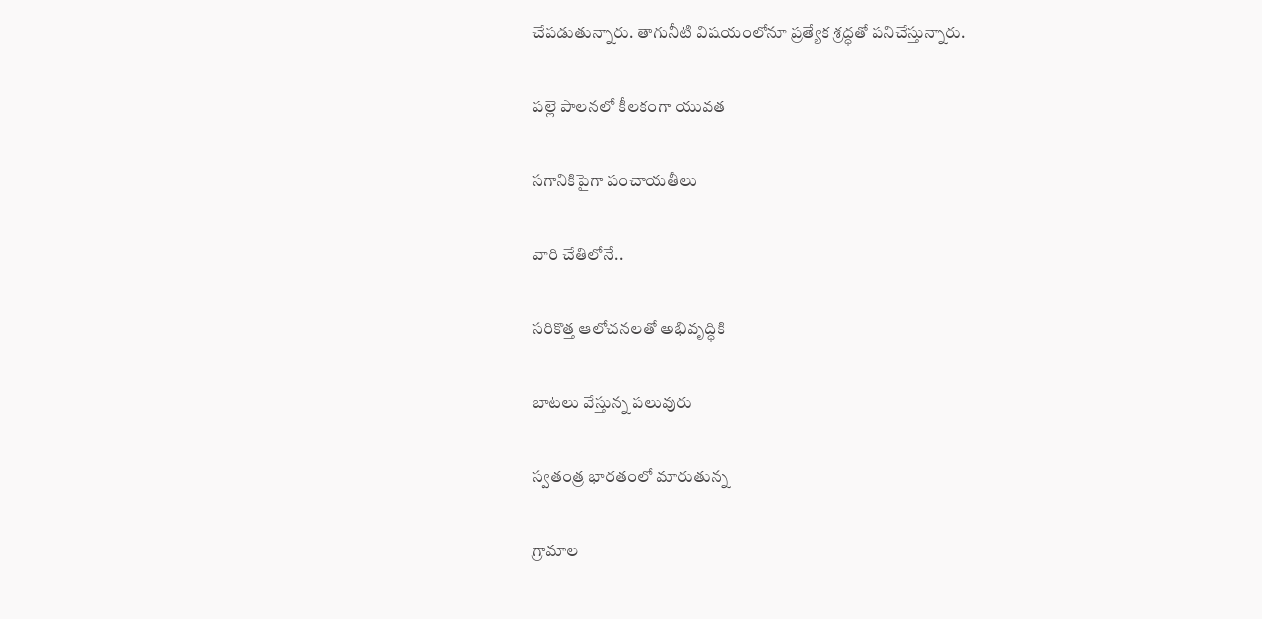చేపడుతున్నారు. తాగునీటి విషయంలోనూ ప్రత్యేక శ్రద్ధతో పనిచేస్తున్నారు.

పల్లె పాలనలో కీలకంగా యువత

సగానికిపైగా పంచాయతీలు

వారి చేతిలోనే..

సరికొత్త ఆలోచనలతో అభివృద్ధికి

బాటలు వేస్తున్న పలువురు

స్వతంత్ర భారతంలో మారుతున్న

గ్రామాల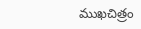ముఖచిత్రం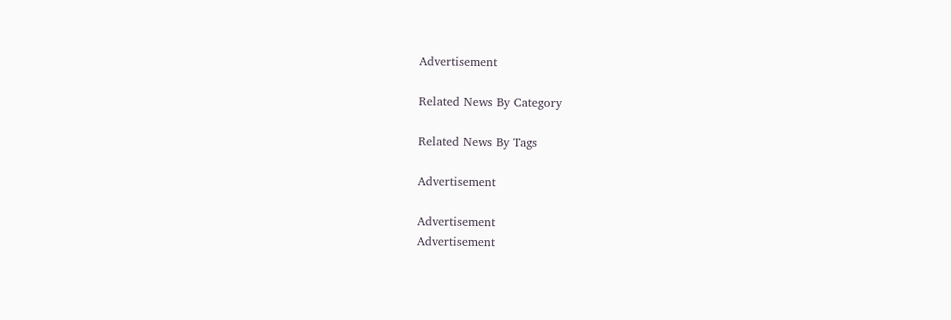Advertisement

Related News By Category

Related News By Tags

Advertisement

Advertisement
Advertisement